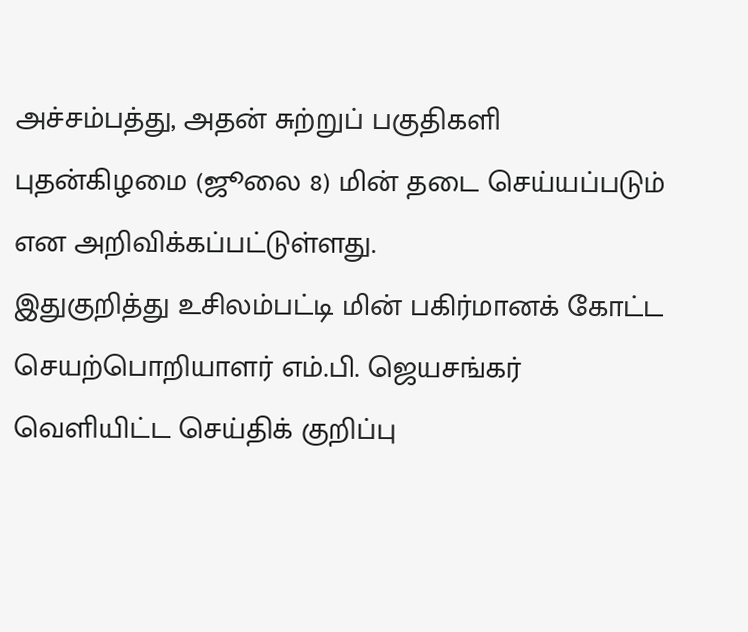அச்சம்பத்து, அதன் சுற்றுப் பகுதிகளி புதன்கிழமை (ஜூலை 8) மின் தடை செய்யப்படும் என அறிவிக்கப்பட்டுள்ளது.
இதுகுறித்து உசிலம்பட்டி மின் பகிர்மானக் கோட்ட செயற்பொறியாளர் எம்.பி. ஜெயசங்கர் வெளியிட்ட செய்திக் குறிப்பு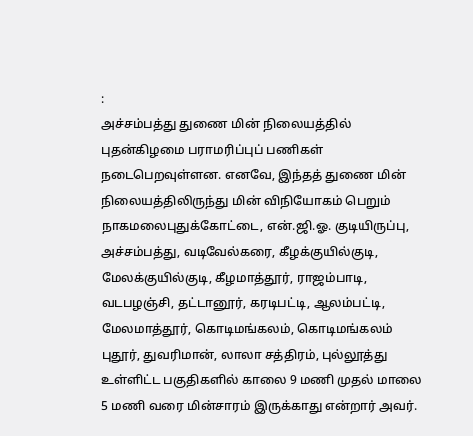:
அச்சம்பத்து துணை மின் நிலையத்தில் புதன்கிழமை பராமரிப்புப் பணிகள் நடைபெறவுள்ளன. எனவே, இந்தத் துணை மின் நிலையத்திலிருந்து மின் விநியோகம் பெறும் நாகமலைபுதுக்கோட்டை, என்.ஜி.ஓ. குடியிருப்பு, அச்சம்பத்து, வடிவேல்கரை, கீழக்குயில்குடி, மேலக்குயில்குடி, கீழமாத்தூர், ராஜம்பாடி, வடபழஞ்சி, தட்டானூர், கரடிபட்டி, ஆலம்பட்டி, மேலமாத்தூர், கொடிமங்கலம், கொடிமங்கலம் புதூர், துவரிமான், லாலா சத்திரம், புல்லூத்து உள்ளிட்ட பகுதிகளில் காலை 9 மணி முதல் மாலை 5 மணி வரை மின்சாரம் இருக்காது என்றார் அவர்.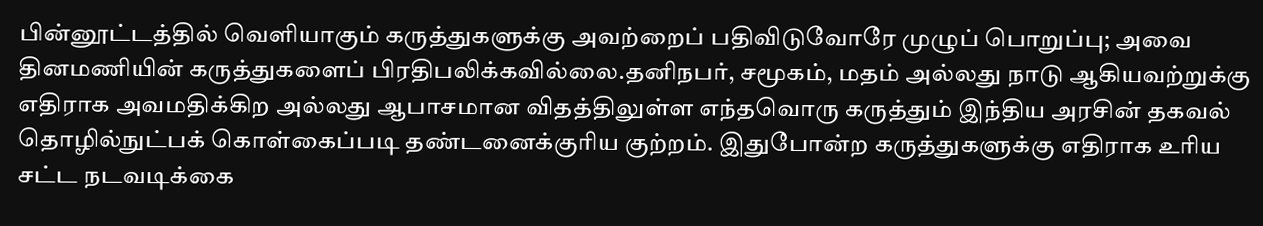பின்னூட்டத்தில் வெளியாகும் கருத்துகளுக்கு அவற்றைப் பதிவிடுவோரே முழுப் பொறுப்பு; அவை தினமணியின் கருத்துகளைப் பிரதிபலிக்கவில்லை.தனிநபர், சமூகம், மதம் அல்லது நாடு ஆகியவற்றுக்கு எதிராக அவமதிக்கிற அல்லது ஆபாசமான விதத்திலுள்ள எந்தவொரு கருத்தும் இந்திய அரசின் தகவல் தொழில்நுட்பக் கொள்கைப்படி தண்டனைக்குரிய குற்றம். இதுபோன்ற கருத்துகளுக்கு எதிராக உரிய சட்ட நடவடிக்கை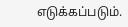எடுக்கப்படும்.